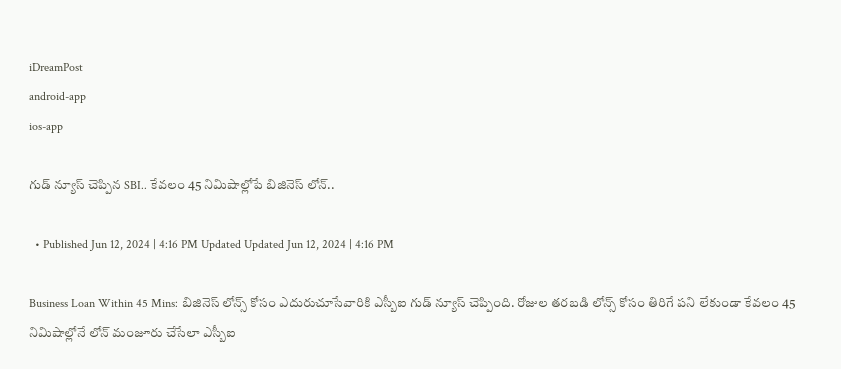iDreamPost
android-app
ios-app

గుడ్ న్యూస్ చెప్పిన SBI.. కేవలం 45 నిమిషాల్లోపే బిజినెస్ లోన్..

  • Published Jun 12, 2024 | 4:16 PM Updated Updated Jun 12, 2024 | 4:16 PM

Business Loan Within 45 Mins: బిజినెస్ లోన్స్ కోసం ఎదురుచూసేవారికి ఎస్బీఐ గుడ్ న్యూస్ చెప్పింది. రోజుల తరబడి లోన్స్ కోసం తిరిగే పని లేకుండా కేవలం 45 నిమిషాల్లోనే లోన్ మంజూరు చేసేలా ఎస్బీఐ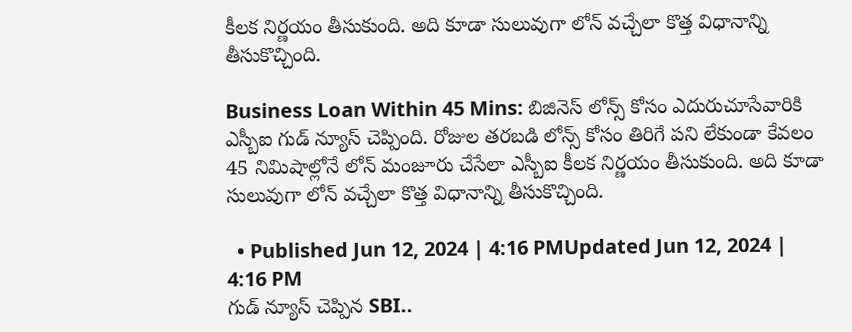కీలక నిర్ణయం తీసుకుంది. అది కూడా సులువుగా లోన్ వచ్చేలా కొత్త విధానాన్ని తీసుకొచ్చింది.

Business Loan Within 45 Mins: బిజినెస్ లోన్స్ కోసం ఎదురుచూసేవారికి ఎస్బీఐ గుడ్ న్యూస్ చెప్పింది. రోజుల తరబడి లోన్స్ కోసం తిరిగే పని లేకుండా కేవలం 45 నిమిషాల్లోనే లోన్ మంజూరు చేసేలా ఎస్బీఐ కీలక నిర్ణయం తీసుకుంది. అది కూడా సులువుగా లోన్ వచ్చేలా కొత్త విధానాన్ని తీసుకొచ్చింది.

  • Published Jun 12, 2024 | 4:16 PMUpdated Jun 12, 2024 | 4:16 PM
గుడ్ న్యూస్ చెప్పిన SBI..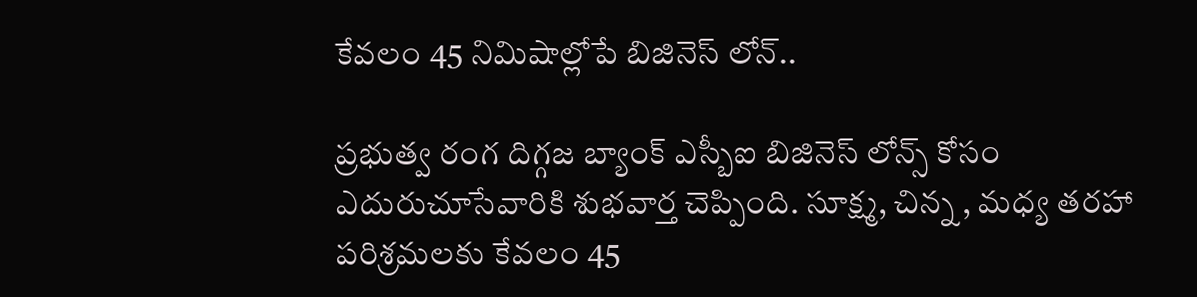కేవలం 45 నిమిషాల్లోపే బిజినెస్ లోన్..

ప్రభుత్వ రంగ దిగ్గజ బ్యాంక్ ఎస్బీఐ బిజినెస్ లోన్స్ కోసం ఎదురుచూసేవారికి శుభవార్త చెప్పింది. సూక్ష్మ, చిన్న , మధ్య తరహా పరిశ్రమలకు కేవలం 45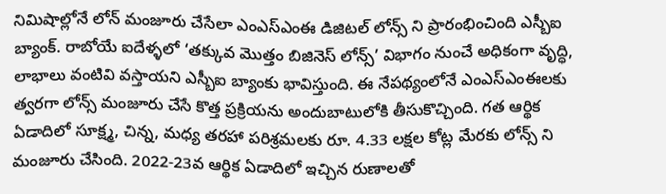నిమిషాల్లోనే లోన్ మంజూరు చేసేలా ఎంఎస్ఎంఈ డిజిటల్ లోన్స్ ని ప్రారంభించింది ఎస్బీఐ బ్యాంక్. రాబోయే ఐదేళ్ళలో ‘తక్కువ మొత్తం బిజినెస్ లోన్స్’ విభాగం నుంచే అధికంగా వృద్ధి, లాభాలు వంటివి వస్తాయని ఎస్బీఐ బ్యాంకు భావిస్తుంది. ఈ నేపథ్యంలోనే ఎంఎస్ఎంఈలకు త్వరగా లోన్స్ మంజూరు చేసే కొత్త ప్రక్రియను అందుబాటులోకి తీసుకొచ్చింది. గత ఆర్థిక ఏడాదిలో సూక్ష్మ, చిన్న, మధ్య తరహా పరిశ్రమలకు రూ. 4.33 లక్షల కోట్ల మేరకు లోన్స్ ని మంజూరు చేసింది. 2022-23వ ఆర్థిక ఏడాదిలో ఇచ్చిన రుణాలతో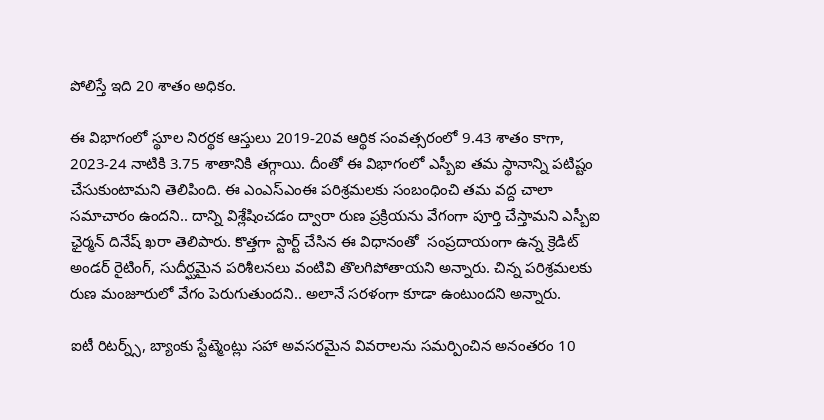పోలిస్తే ఇది 20 శాతం అధికం.

ఈ విభాగంలో స్థూల నిరర్థక ఆస్తులు 2019-20వ ఆర్థిక సంవత్సరంలో 9.43 శాతం కాగా, 2023-24 నాటికి 3.75 శాతానికి తగ్గాయి. దీంతో ఈ విభాగంలో ఎస్బీఐ తమ స్థానాన్ని పటిష్టం చేసుకుంటామని తెలిపింది. ఈ ఎంఎస్ఎంఈ పరిశ్రమలకు సంబంధించి తమ వద్ద చాలా సమాచారం ఉందని.. దాన్ని విశ్లేషించడం ద్వారా రుణ ప్రక్రియను వేగంగా పూర్తి చేస్తామని ఎస్బీఐ ఛైర్మన్ దినేష్ ఖరా తెలిపారు. కొత్తగా స్టార్ట్ చేసిన ఈ విధానంతో  సంప్రదాయంగా ఉన్న క్రెడిట్ అండర్ రైటింగ్, సుదీర్ఘమైన పరిశీలనలు వంటివి తొలగిపోతాయని అన్నారు. చిన్న పరిశ్రమలకు రుణ మంజూరులో వేగం పెరుగుతుందని.. అలానే సరళంగా కూడా ఉంటుందని అన్నారు.

ఐటీ రిటర్న్స్, బ్యాంకు స్టేట్మెంట్లు సహా అవసరమైన వివరాలను సమర్పించిన అనంతరం 10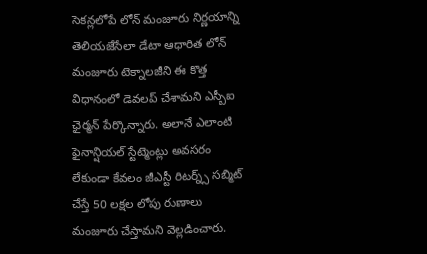సెకన్లలోపే లోన్ మంజూరు నిర్ణయాన్ని తెలియజేసేలా డేటా ఆధారిత లోన్ మంజూరు టెక్నాలజీని ఈ కొత్త విధానంలో డెవలప్ చేశామని ఎస్బీఐ ఛైర్మన్ పేర్కొన్నారు. అలానే ఎలాంటి ఫైనాన్షియల్ స్టేట్మెంట్లు అవసరం లేకుండా కేవలం జీఎస్టీ రిటర్న్స్ సబ్మిట్ చేస్తే 50 లక్షల లోపు రుణాలు మంజూరు చేస్తామని వెల్లడించారు.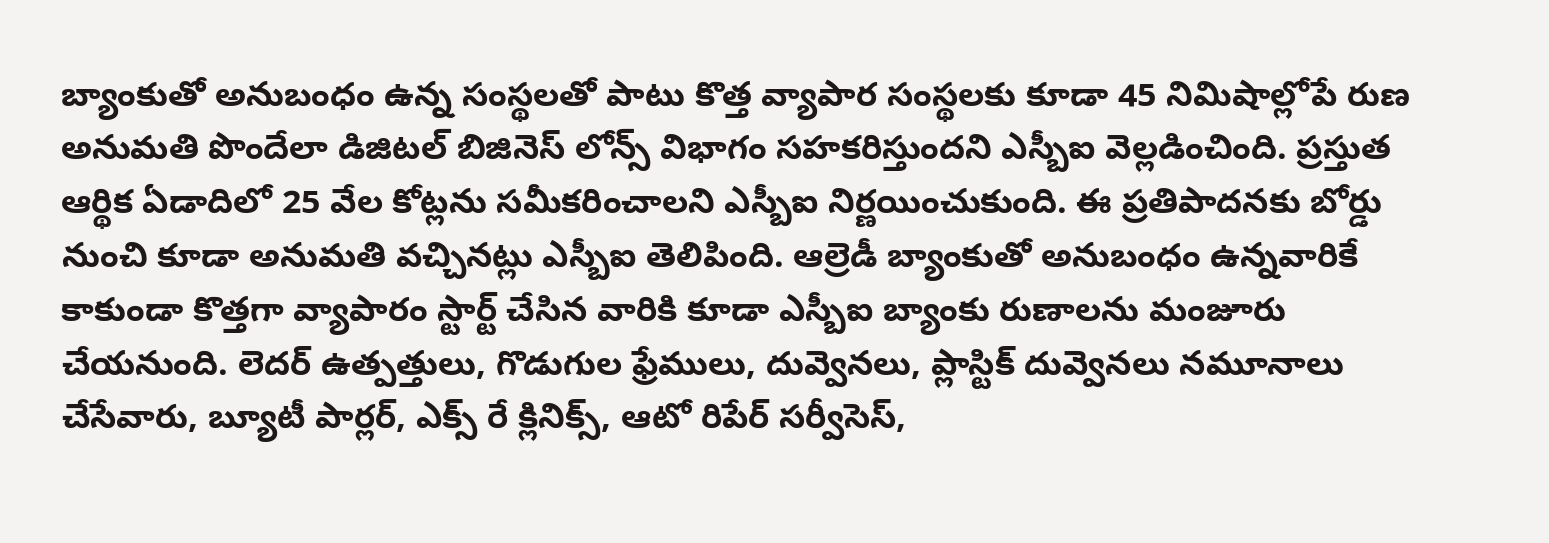బ్యాంకుతో అనుబంధం ఉన్న సంస్థలతో పాటు కొత్త వ్యాపార సంస్థలకు కూడా 45 నిమిషాల్లోపే రుణ అనుమతి పొందేలా డిజిటల్ బిజినెస్ లోన్స్ విభాగం సహకరిస్తుందని ఎస్బీఐ వెల్లడించింది. ప్రస్తుత ఆర్థిక ఏడాదిలో 25 వేల కోట్లను సమీకరించాలని ఎస్బీఐ నిర్ణయించుకుంది. ఈ ప్రతిపాదనకు బోర్డు నుంచి కూడా అనుమతి వచ్చినట్లు ఎస్బీఐ తెలిపింది. ఆల్రెడీ బ్యాంకుతో అనుబంధం ఉన్నవారికే కాకుండా కొత్తగా వ్యాపారం స్టార్ట్ చేసిన వారికి కూడా ఎస్బీఐ బ్యాంకు రుణాలను మంజూరు చేయనుంది. లెదర్ ఉత్పత్తులు, గొడుగుల ఫ్రేములు, దువ్వెనలు, ప్లాస్టిక్ దువ్వెనలు నమూనాలు చేసేవారు, బ్యూటీ పార్లర్, ఎక్స్ రే క్లినిక్స్, ఆటో రిపేర్ సర్వీసెస్,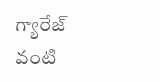గ్యారేజ్ వంటి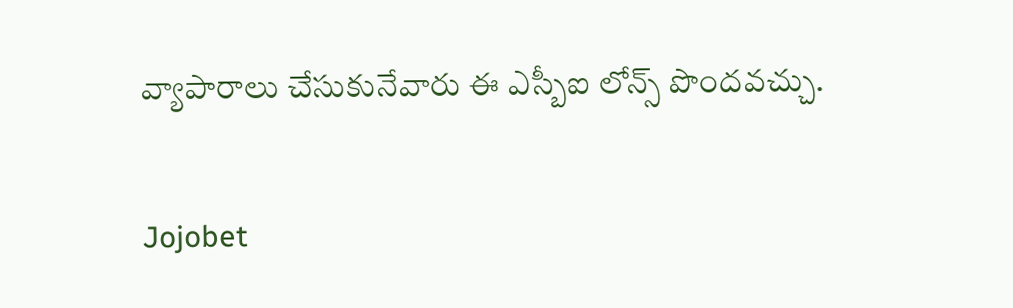వ్యాపారాలు చేసుకునేవారు ఈ ఎస్బీఐ లోన్స్ పొందవచ్చు.

Jojobet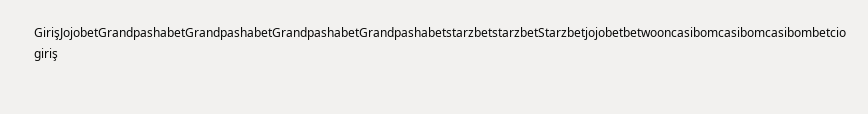GirişJojobetGrandpashabetGrandpashabetGrandpashabetGrandpashabetstarzbetstarzbetStarzbetjojobetbetwooncasibomcasibomcasibombetcio giriş